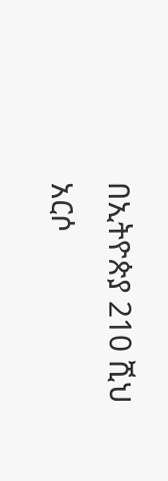በኢትዮጵያ 210 ሺህ አርሶ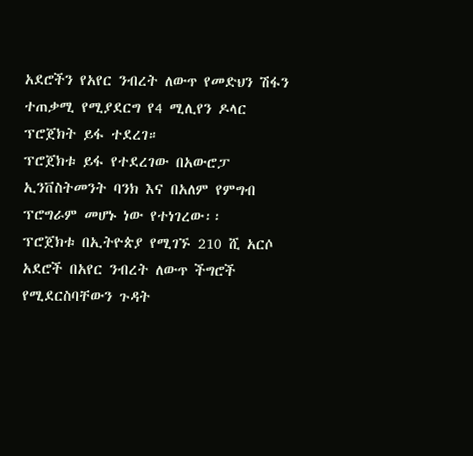አደሮችን የአየር ንብረት ለውጥ የመድህን ሽፋን ተጠቃሚ የሚያደርግ የ4 ሚሊየን ዶላር ፕሮጀክት ይፋ ተደረገ።
ፕሮጀክቱ ይፋ የተደረገው በአውሮፓ ኢንቨስትመንት ባንክ እና በአለም የምግብ ፕሮግራም መሆኑ ነው የተነገረው፡፡
ፕሮጀክቱ በኢትዮጵያ የሚገኙ 210 ሺ አርሶ አደሮች በአየር ንብረት ለውጥ ችግሮች የሚደርስባቸውን ጉዳት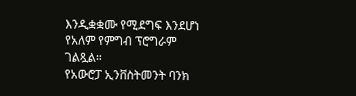እንዲቋቋሙ የሚደግፍ እንደሆነ የአለም የምግብ ፕሮግራም ገልጿል።
የአውሮፓ ኢንቨስትመንት ባንክ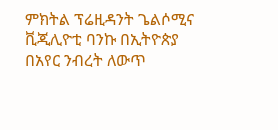ምክትል ፕሬዚዳንት ጌልሶሚና ቪጂሊዮቲ ባንኩ በኢትዮጵያ በአየር ንብረት ለውጥ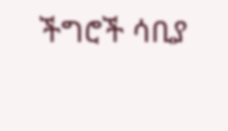ችግሮች ሳቢያ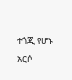ተጎጂ የሆኑ አርሶ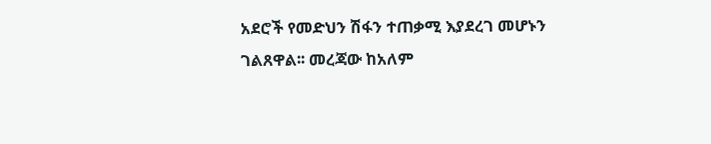አደሮች የመድህን ሽፋን ተጠቃሚ እያደረገ መሆኑን ገልጸዋል፡፡ መረጃው ከአለም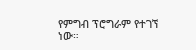የምግብ ፕሮግራም የተገኘ ነው።